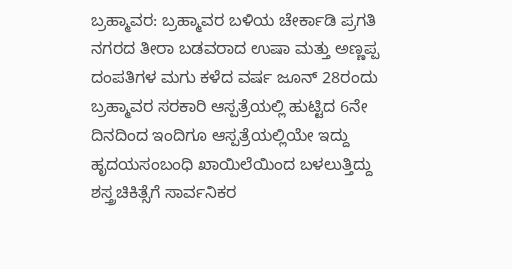ಬ್ರಹ್ಮಾವರ: ಬ್ರಹ್ಮಾವರ ಬಳಿಯ ಚೇರ್ಕಾಡಿ ಪ್ರಗತಿ ನಗರದ ತೀರಾ ಬಡವರಾದ ಉಷಾ ಮತ್ತು ಅಣ್ಣಪ್ಪ ದಂಪತಿಗಳ ಮಗು ಕಳೆದ ವರ್ಷ ಜೂನ್ 28ರಂದು ಬ್ರಹ್ಮಾವರ ಸರಕಾರಿ ಆಸ್ಪತ್ರೆಯಲ್ಲಿ ಹುಟ್ಟಿದ 6ನೇ ದಿನದಿಂದ ಇಂದಿಗೂ ಆಸ್ಪತ್ರೆಯಲ್ಲಿಯೇ ಇದ್ದು ಹೃದಯಸಂಬಂಧಿ ಖಾಯಿಲೆಯಿಂದ ಬಳಲುತ್ತಿದ್ದು ಶಸ್ತ್ರಚಿಕಿತ್ಸೆಗೆ ಸಾರ್ವನಿಕರ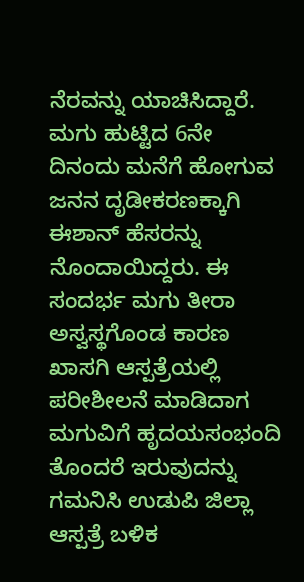ನೆರವನ್ನು ಯಾಚಿಸಿದ್ದಾರೆ.
ಮಗು ಹುಟ್ಟಿದ 6ನೇ ದಿನಂದು ಮನೆಗೆ ಹೋಗುವ ಜನನ ದೃಡೀಕರಣಕ್ಕಾಗಿ ಈಶಾನ್ ಹೆಸರನ್ನು ನೊಂದಾಯಿದ್ದರು. ಈ ಸಂದರ್ಭ ಮಗು ತೀರಾ ಅಸ್ವಸ್ಥಗೊಂಡ ಕಾರಣ ಖಾಸಗಿ ಆಸ್ಪತ್ರೆಯಲ್ಲಿ ಪರೀಶೀಲನೆ ಮಾಡಿದಾಗ ಮಗುವಿಗೆ ಹೃದಯಸಂಭಂದಿ ತೊಂದರೆ ಇರುವುದನ್ನು ಗಮನಿಸಿ ಉಡುಪಿ ಜಿಲ್ಲಾ ಆಸ್ಪತ್ರೆ ಬಳಿಕ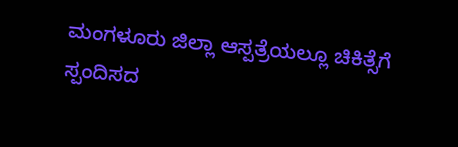ಮಂಗಳೂರು ಜಿಲ್ಲಾ ಆಸ್ಪತ್ರೆಯಲ್ಲೂ ಚಿಕಿತ್ಸೆಗೆ ಸ್ಪಂದಿಸದ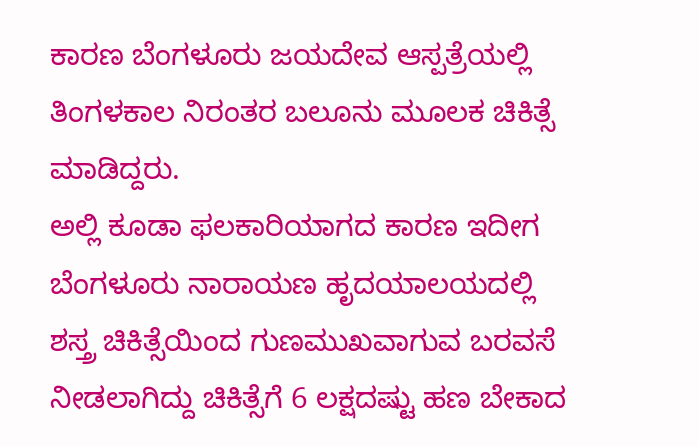ಕಾರಣ ಬೆಂಗಳೂರು ಜಯದೇವ ಆಸ್ಪತ್ರೆಯಲ್ಲಿ ತಿಂಗಳಕಾಲ ನಿರಂತರ ಬಲೂನು ಮೂಲಕ ಚಿಕಿತ್ಸೆ ಮಾಡಿದ್ದರು.
ಅಲ್ಲಿ ಕೂಡಾ ಫಲಕಾರಿಯಾಗದ ಕಾರಣ ಇದೀಗ ಬೆಂಗಳೂರು ನಾರಾಯಣ ಹೃದಯಾಲಯದಲ್ಲಿ ಶಸ್ತ್ರ ಚಿಕಿತ್ಸೆಯಿಂದ ಗುಣಮುಖವಾಗುವ ಬರವಸೆ ನೀಡಲಾಗಿದ್ದು ಚಿಕಿತ್ಸೆಗೆ 6 ಲಕ್ಷದಷ್ಟು ಹಣ ಬೇಕಾದ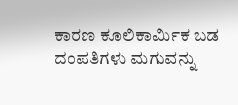ಕಾರಣ ಕೂಲಿಕಾರ್ಮಿಕ ಬಡ ದಂಪತಿಗಳು ಮಗುವನ್ನು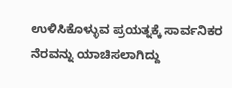ಉಳಿಸಿಕೊಳ್ಳುವ ಪ್ರಯತ್ನಕ್ಕೆ ಸಾರ್ವನಿಕರ ನೆರವನ್ನು ಯಾಚಿಸಲಾಗಿದ್ದು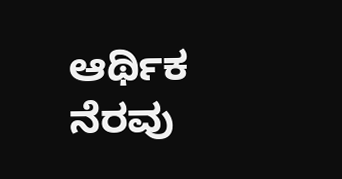ಆರ್ಥಿಕ ನೆರವು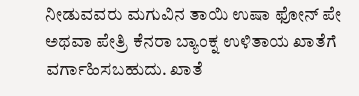ನೀಡುವವರು ಮಗುವಿನ ತಾಯಿ ಉಷಾ ಫೋನ್ ಪೇ ಅಥವಾ ಪೇತ್ರಿ ಕೆನರಾ ಬ್ಯಾಂಕ್ನ ಉಳಿತಾಯ ಖಾತೆಗೆ ವರ್ಗಾಹಿಸಬಹುದು. ಖಾತೆ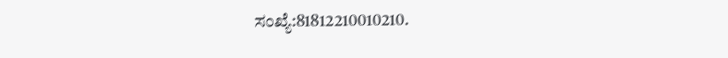ಸಂಖ್ಯೆ:81812210010210.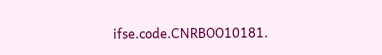ifse.code.CNRBOO10181.